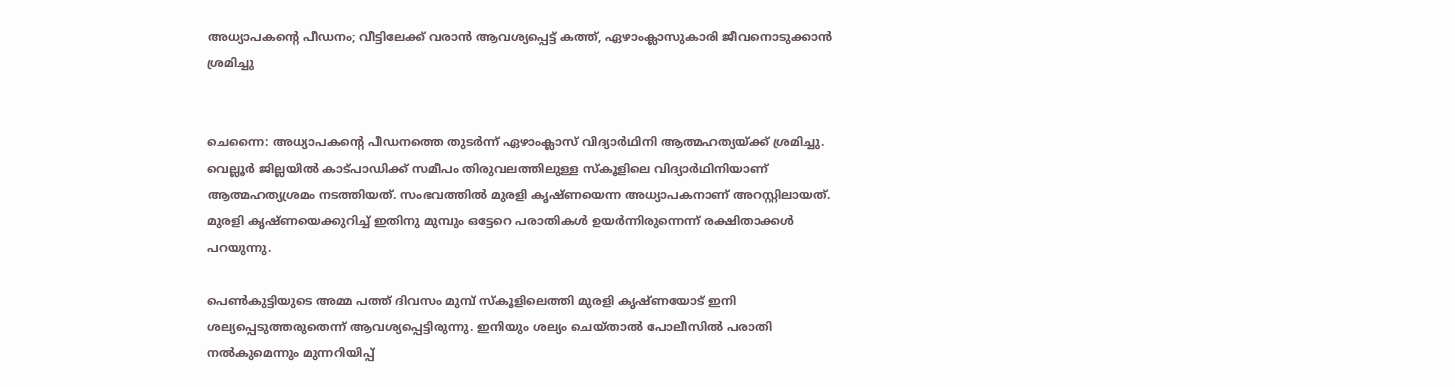അധ്യാപകന്റെ പീഡനം; വീട്ടിലേക്ക് വരാൻ ആവശ്യപ്പെട്ട് കത്ത്, ഏഴാംക്ലാസുകാരി ജീവനൊടുക്കാൻ ശ്രമിച്ചു


ചെന്നൈ: അധ്യാപകന്റെ പീഡനത്തെ തുടർന്ന് ഏഴാംക്ലാസ് വിദ്യാർഥിനി ആത്മഹത്യയ്ക്ക് ശ്രമിച്ചു. വെല്ലൂർ ജില്ലയിൽ കാട്പാഡിക്ക് സമീപം തിരുവലത്തിലുള്ള സ്കൂളിലെ വിദ്യാർഥിനിയാണ് ആത്മഹത്യശ്രമം നടത്തിയത്. സംഭവത്തിൽ മുരളി കൃഷ്ണയെന്ന അധ്യാപകനാണ് അറസ്റ്റിലായത്. മുരളി കൃഷ്ണയെക്കുറിച്ച് ഇതിനു മുമ്പും ഒട്ടേറെ പരാതികൾ ഉയർന്നിരുന്നെന്ന് രക്ഷിതാക്കൾ പറയുന്നു.

പെൺകുട്ടിയുടെ അമ്മ പത്ത് ദിവസം മുമ്പ് സ്കൂളിലെത്തി മുരളി കൃഷ്ണയോട് ഇനി ശല്യപ്പെടുത്തരുതെന്ന് ആവശ്യപ്പെട്ടിരുന്നു. ഇനിയും ശല്യം ചെയ്താൽ പോലീസിൽ പരാതി നൽകുമെന്നും മുന്നറിയിപ്പ്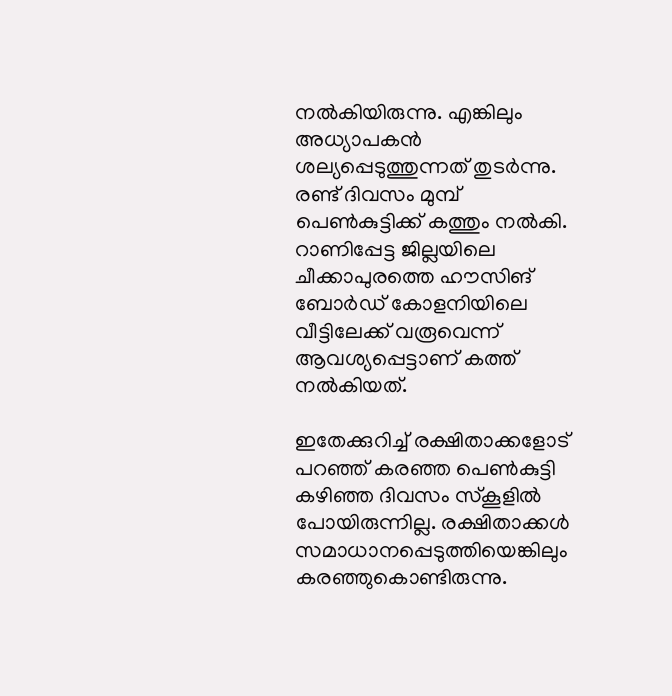നൽകിയിരുന്നു. എങ്കിലും അധ്യാപകൻ ശല്യപ്പെടുത്തുന്നത് തുടർന്നു. രണ്ട് ദിവസം മുമ്പ് പെൺകുട്ടിക്ക് കത്തും നൽകി. റാണിപ്പേട്ട ജില്ലയിലെ ചീക്കാപുരത്തെ ഹൗസിങ് ബോർഡ് കോളനിയിലെ വീട്ടിലേക്ക് വരൂവെന്ന് ആവശ്യപ്പെട്ടാണ് കത്ത് നൽകിയത്.

ഇതേക്കുറിച്ച് രക്ഷിതാക്കളോട് പറഞ്ഞ് കരഞ്ഞ പെൺകുട്ടി കഴിഞ്ഞ ദിവസം സ്കൂളിൽ പോയിരുന്നില്ല. രക്ഷിതാക്കൾ സമാധാനപ്പെടുത്തിയെങ്കിലും കരഞ്ഞുകൊണ്ടിരുന്നു.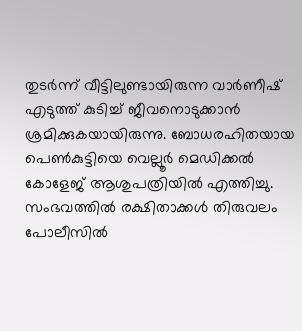തുടർന്ന് വീട്ടിലുണ്ടായിരുന്ന വാർണീഷ് എടുത്ത് കുടിച്ച് ജീവനൊടുക്കാൻ ശ്രമിക്കുകയായിരുന്നു. ബോധരഹിതയായ പെൺകുട്ടിയെ വെല്ലൂർ മെഡിക്കൽ കോളേജ് ആശുപത്രിയിൽ എത്തിച്ചു. സംഭവത്തിൽ രക്ഷിതാക്കൾ തിരുവലം പോലീസിൽ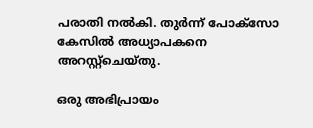പരാതി നൽകി. തുർന്ന് പോക്സോ കേസിൽ അധ്യാപകനെ അറസ്റ്റ്ചെയ്തു.

ഒരു അഭിപ്രായം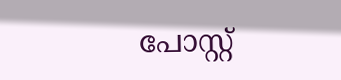പോസ്റ്റ്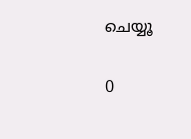ചെയ്യൂ

0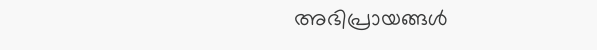അഭിപ്രായങ്ങള്‍